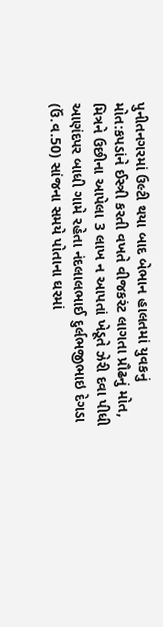પુનીતનગરમાં ઉલ્ટી થયા બાદ બેભાન હાલતમાં યુવકનું મોત:કપડાંને ઈસ્ત્રી કરતી વખતે વીજકરંટ લાગતા પ્રૌઢનું મોત, મિત્રને ઉછીના આપેલા 3 લાખ ન આપતાં ખેડૂતે ઝેરી દવા પીધી
આણંદપર બાધી ગામે રહેતા નંદલાલભાઈ દુર્લભજીભાઇ દેગડા (ઉં.વ.50) સાંજના સમયે પોતાના ઘરમાં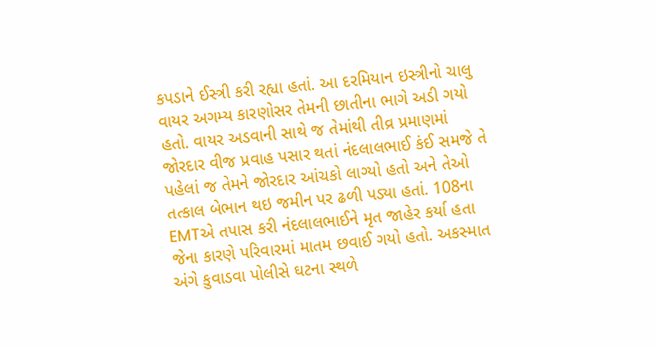કપડાને ઈસ્ત્રી કરી રહ્યા હતાં. આ દરમિયાન ઇસ્ત્રીનો ચાલુ વાયર અગમ્ય કારણોસર તેમની છાતીના ભાગે અડી ગયો હતો. વાયર અડવાની સાથે જ તેમાંથી તીવ્ર પ્રમાણમાં જોરદાર વીજ પ્રવાહ પસાર થતાં નંદલાલભાઈ કંઈ સમજે તે પહેલાં જ તેમને જોરદાર આંચકો લાગ્યો હતો અને તેઓ તત્કાલ બેભાન થઇ જમીન પર ઢળી પડ્યા હતાં. 108ના EMTએ તપાસ કરી નંદલાલભાઈને મૃત જાહેર કર્યા હતા જેના કારણે પરિવારમાં માતમ છવાઈ ગયો હતો. અકસ્માત અંગે કુવાડવા પોલીસે ઘટના સ્થળે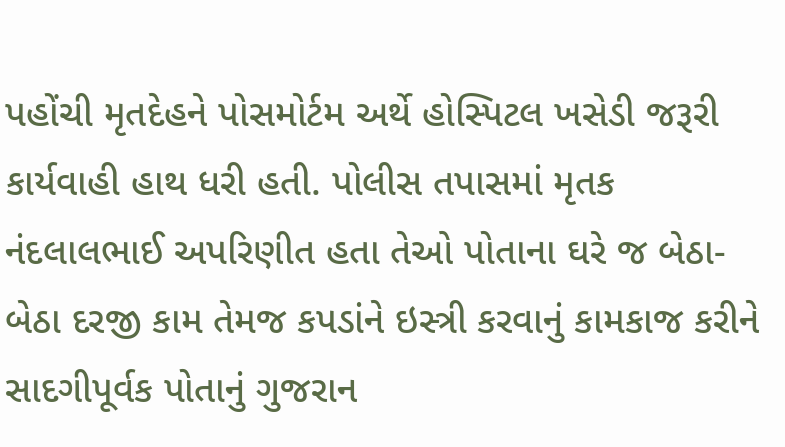પહોંચી મૃતદેહને પોસમોર્ટમ અર્થે હોસ્પિટલ ખસેડી જરૂરી કાર્યવાહી હાથ ધરી હતી. પોલીસ તપાસમાં મૃતક નંદલાલભાઈ અપરિણીત હતા તેઓ પોતાના ઘરે જ બેઠા-બેઠા દરજી કામ તેમજ કપડાંને ઇસ્ત્રી કરવાનું કામકાજ કરીને સાદગીપૂર્વક પોતાનું ગુજરાન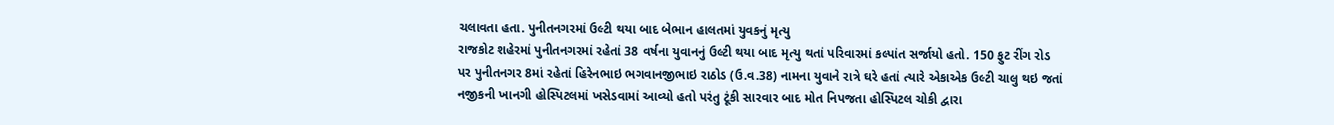ચલાવતા હતા. પુનીતનગરમાં ઉલ્ટી થયા બાદ બેભાન હાલતમાં યુવકનું મૃત્યુ
રાજકોટ શહેરમાં પુનીતનગરમાં રહેતાં 38 વર્ષના યુવાનનું ઉલ્ટી થયા બાદ મૃત્યુ થતાં પરિવારમાં કલ્પાંત સર્જાયો હતો. 150 ફુટ રીંગ રોડ પર પુનીતનગર 8માં રહેતાં હિરેનભાઇ ભગવાનજીભાઇ રાઠોડ (ઉ.વ.38) નામના યુવાને રાત્રે ઘરે હતાં ત્યારે એકાએક ઉલ્ટી ચાલુ થઇ જતાં નજીકની ખાનગી હોસ્પિટલમાં ખસેડવામાં આવ્યો હતો પરંતુ ટૂંકી સારવાર બાદ મોત નિપજતા હોસ્પિટલ ચોકી દ્વારા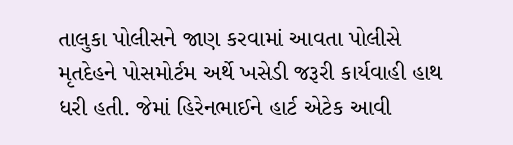તાલુકા પોલીસને જાણ કરવામાં આવતા પોલીસે મૃતદેહને પોસમોર્ટમ અર્થે ખસેડી જરૂરી કાર્યવાહી હાથ ધરી હતી. જેમાં હિરેનભાઈને હાર્ટ એટેક આવી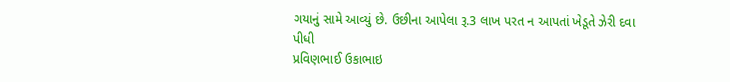ગયાનું સામે આવ્યું છે. ઉછીના આપેલા રૂ.3 લાખ પરત ન આપતાં ખેડૂતે ઝેરી દવા પીધી
પ્રવિણભાઈ ઉકાભાઇ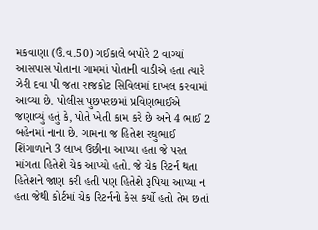મકવાણા (ઉં.વ.50) ગઈકાલે બપોરે 2 વાગ્યાં આસપાસ પોતાના ગામમાં પોતાની વાડીએ હતા ત્યારે ઝેરી દવા પી જતા રાજકોટ સિવિલમાં દાખલ કરવામાં આવ્યા છે. પોલીસ પુછપરછમાં પ્રવિણભાઈએ જણાવ્યું હતું કે, પોતે ખેતી કામ કરે છે અને 4 ભાઈ 2 બહેનમાં નાના છે. ગામના જ હિતેશ રઘુભાઈ શિંગાળાને 3 લાખ ઉછીના આપ્યા હતા જે પરત માંગતા હિતેશે ચેક આપ્યો હતો. જે ચેક રિટર્ન થતા હિતેશને જાણ કરી હતી પણ હિતેશે રૂપિયા આપ્યા ન હતા જેથી કોર્ટમાં ચેક રિટર્નનો કેસ કર્યો હતો તેમ છતાં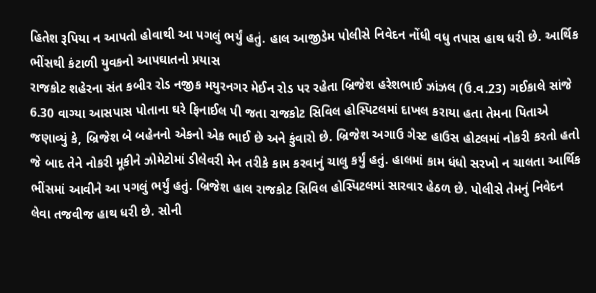હિતેશ રૂપિયા ન આપતો હોવાથી આ પગલું ભર્યું હતું. હાલ આજીડેમ પોલીસે નિવેદન નોંધી વધુ તપાસ હાથ ધરી છે. આર્થિક ભીંસથી કંટાળી યુવકનો આપઘાતનો પ્રયાસ
રાજકોટ શહેરના સંત કબીર રોડ નજીક મયુરનગર મેઈન રોડ પર રહેતા બ્રિજેશ હરેશભાઈ ઝાંઝલ (ઉ.વ.23) ગઈકાલે સાંજે 6.30 વાગ્યા આસપાસ પોતાના ઘરે ફિનાઈલ પી જતા રાજકોટ સિવિલ હોસ્પિટલમાં દાખલ કરાયા હતા તેમના પિતાએ જણાવ્યું કે, બ્રિજેશ બે બહેનનો એકનો એક ભાઈ છે અને કુંવારો છે. બ્રિજેશ અગાઉ ગેસ્ટ હાઉસ હોટલમાં નોકરી કરતો હતો જે બાદ તેને નોકરી મૂકીને ઝોમેટોમાં ડીલેવરી મેન તરીકે કામ કરવાનું ચાલુ કર્યું હતું. હાલમાં કામ ધંધો સરખો ન ચાલતા આર્થિક ભીંસમાં આવીને આ પગલું ભર્યું હતું. બ્રિજેશ હાલ રાજકોટ સિવિલ હોસ્પિટલમાં સારવાર હેઠળ છે. પોલીસે તેમનું નિવેદન લેવા તજવીજ હાથ ધરી છે. સોની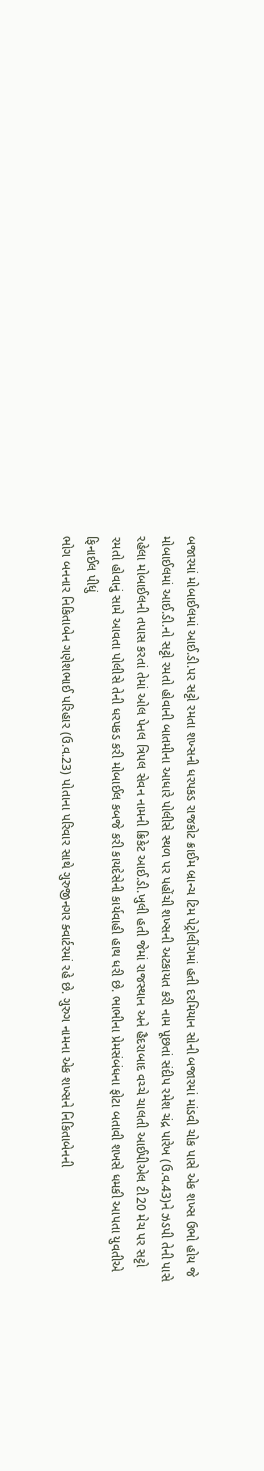બજારમાં મોબાઈલમાં આઈ.ડી.પર સટ્ટો રમતા શખ્સની ધરપકડ રાજકોટ ક્રાઈમ બ્રાન્ચ ટિમ પેટ્રોલીંગમાં હતી દરમિયાન સોની બજારમાં માંડવી ચોક પાસે એક શખ્સ ઉભો હોય જે મોબાઈલમાં આઈ.ડી.નો સટ્ટો રમતો હોવાની બાતમીના આધારે પોલીસે સ્થળ પર પહોંચી શખ્સની અટકાયત કરી નામ પૂછતાં સંદીપ રમેશ ચંદ્ર પારેખ (ઉ.વ.43)ને ઝડપી તેની પાસે રહેલા મોબાઈલની તપાસ કરતાં તેમાં ઓલ પેનલ ત્રિપલ સેવન નામની ક્રિકેટ આઈ.ડી.ખુલી હતી જેમાં રાજસ્થાન અને હૈદરાબાદ વચ્ચે ચાલતી આઈપીએલ ટી20 મેચ પર સટ્ટો રમતો હોવાનું સામે આવતા પોલીસે તેની ધરપકડ કરી મોબાઈલ કબજે કરી કાયદેસેની કાર્યવાહી હાથ ધરી છે. ભાભીના પ્રેમસંબંધના ફોટા બતાવી શખસે ધમકી આપતા યુવતીએ ફિનાઈલ પીધું
ભોગ બનનાર નિકિતાબેન ગણેશભાઈ પરિહાર (ઉ.વ.23) પોતાના પરિવાર સાથે ગુરુજીનગર ક્વાર્ટરમાં રહે છે. ગુરુગ નામના એક શખ્સને નિકિતાબેનની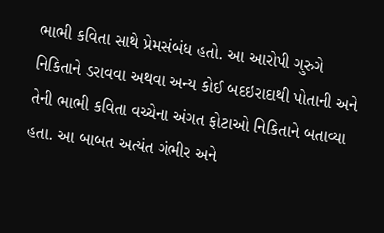ભાભી કવિતા સાથે પ્રેમસંબંધ હતો. આ આરોપી ગુરુગે નિકિતાને ડરાવવા અથવા અન્ય કોઈ બદઇરાદાથી પોતાની અને તેની ભાભી કવિતા વચ્ચેના અંગત ફોટાઓ નિકિતાને બતાવ્યા હતા. આ બાબત અત્યંત ગંભીર અને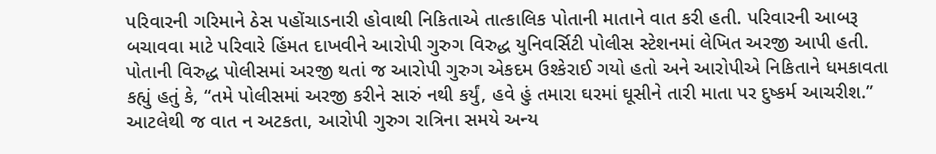પરિવારની ગરિમાને ઠેસ પહોંચાડનારી હોવાથી નિકિતાએ તાત્કાલિક પોતાની માતાને વાત કરી હતી. પરિવારની આબરૂ બચાવવા માટે પરિવારે હિંમત દાખવીને આરોપી ગુરુગ વિરુદ્ધ યુનિવર્સિટી પોલીસ સ્ટેશનમાં લેખિત અરજી આપી હતી. પોતાની વિરુદ્ધ પોલીસમાં અરજી થતાં જ આરોપી ગુરુગ એકદમ ઉશ્કેરાઈ ગયો હતો અને આરોપીએ નિકિતાને ધમકાવતા કહ્યું હતું કે, “તમે પોલીસમાં અરજી કરીને સારું નથી કર્યું, હવે હું તમારા ઘરમાં ઘૂસીને તારી માતા પર દુષ્કર્મ આચરીશ.” આટલેથી જ વાત ન અટકતા, આરોપી ગુરુગ રાત્રિના સમયે અન્ય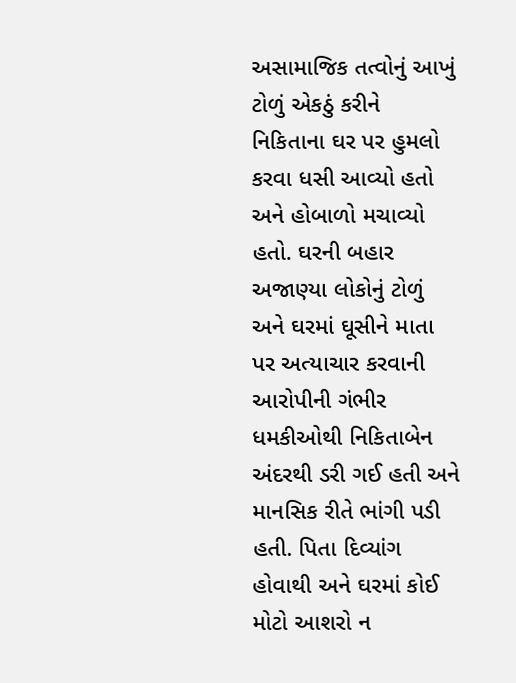અસામાજિક તત્વોનું આખું ટોળું એકઠું કરીને નિકિતાના ઘર પર હુમલો કરવા ધસી આવ્યો હતો અને હોબાળો મચાવ્યો હતો. ઘરની બહાર અજાણ્યા લોકોનું ટોળું અને ઘરમાં ઘૂસીને માતા પર અત્યાચાર કરવાની આરોપીની ગંભીર ધમકીઓથી નિકિતાબેન અંદરથી ડરી ગઈ હતી અને માનસિક રીતે ભાંગી પડી હતી. પિતા દિવ્યાંગ હોવાથી અને ઘરમાં કોઈ મોટો આશરો ન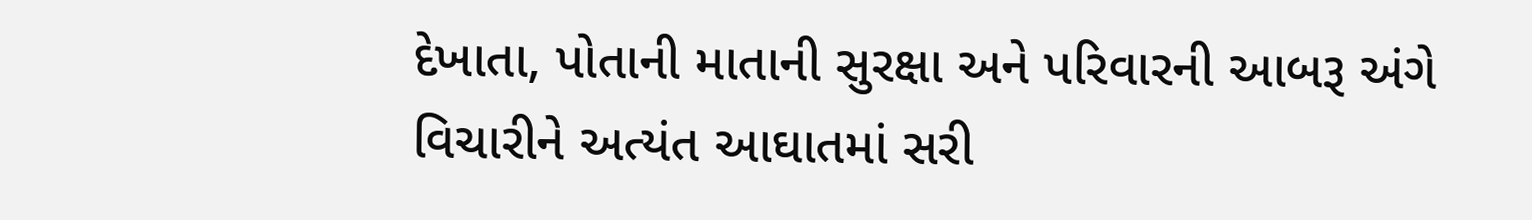દેખાતા, પોતાની માતાની સુરક્ષા અને પરિવારની આબરૂ અંગે વિચારીને અત્યંત આઘાતમાં સરી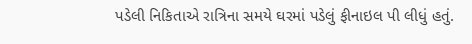પડેલી નિકિતાએ રાત્રિના સમયે ઘરમાં પડેલું ફીનાઇલ પી લીધું હતું.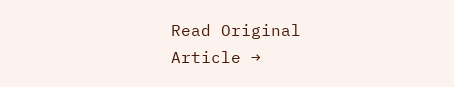Read Original Article →